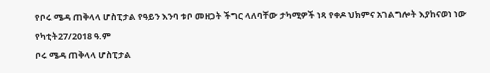የቦሩ ሜዳ ጠቅላላ ሆስፒታል የዓይን እንባ ቱቦ መዘጋት ችግር ላለባቸው ታካሚዎች ነጻ የቀዶ ህክምና አገልግሎት እያከናወነ ነው
የካቲት27/2018 ዓ.ም
ቦሩ ሜዳ ጠቅላላ ሆስፒታል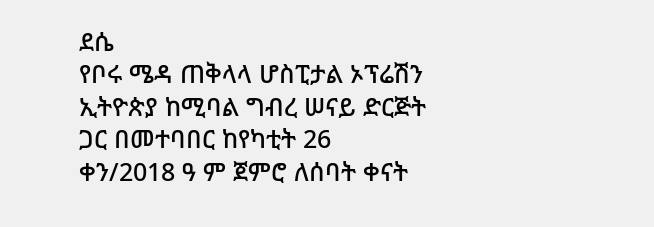ደሴ
የቦሩ ሜዳ ጠቅላላ ሆስፒታል ኦፕሬሽን ኢትዮጵያ ከሚባል ግብረ ሠናይ ድርጅት ጋር በመተባበር ከየካቲት 26 ቀን/2018 ዓ ም ጀምሮ ለሰባት ቀናት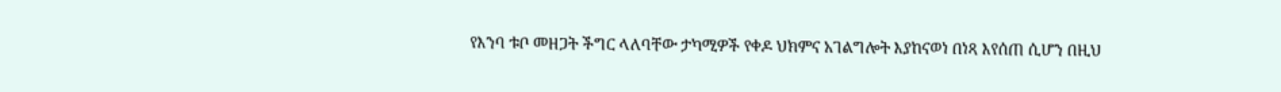የእንባ ቱቦ መዘጋት ችግር ላለባቸው ታካሚዎች የቀዶ ህክምና አገልግሎት እያከናወነ በነጻ እየሰጠ ሲሆን በዚህ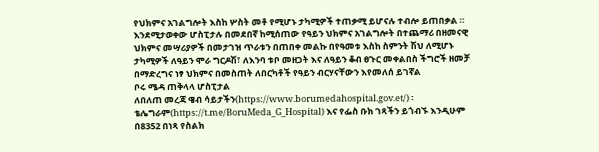የህክምና አገልግሎት እስከ ሦስት መቶ የሚሆኑ ታካሚዎች ተጠቃሚ ይሆናሉ ተብሎ ይጠበቃል ።
እንደሚታወቀው ሆስፒታሉ በመደበኛ ከሚሰጠው የዓይን ህክምና አገልግሎት በተጨማሪ በዘመናዊ ህክምና መሣሪያዎች በመታገዝ ጥራቱን በጠበቀ መልኩ በየዓመቱ እስከ ስምንት ሽህ ለሚሆኑ ታካሚዎች ለዓይን ሞራ ግርዶሽ፣ ለእንባ ቱቦ መዘጋት እና ለዓይን ቆብ ፀጉር መቀልበስ ችግሮች ዘመቻ በማድረግና ነፃ ህክምና በመስጠት ለበርካቶች የዓይን ብርሃናቸውን እየመለሰ ይገኛል
ቦሩ ሜዳ ጠቅላላ ሆስፒታል
ለበለጠ መረጃ ዌብ ሳይታችን(https://www.borumedahospital.gov.et/) ፡ ቴሌግራም(https://t.me/BoruMeda_G_Hospital) እና የፌስ ቡክ ገጻችን ይጎብኙ እንዲሁም በ8352 በነጻ የስልክ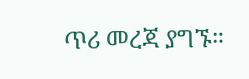ጥሪ መረጃ ያግኙ።